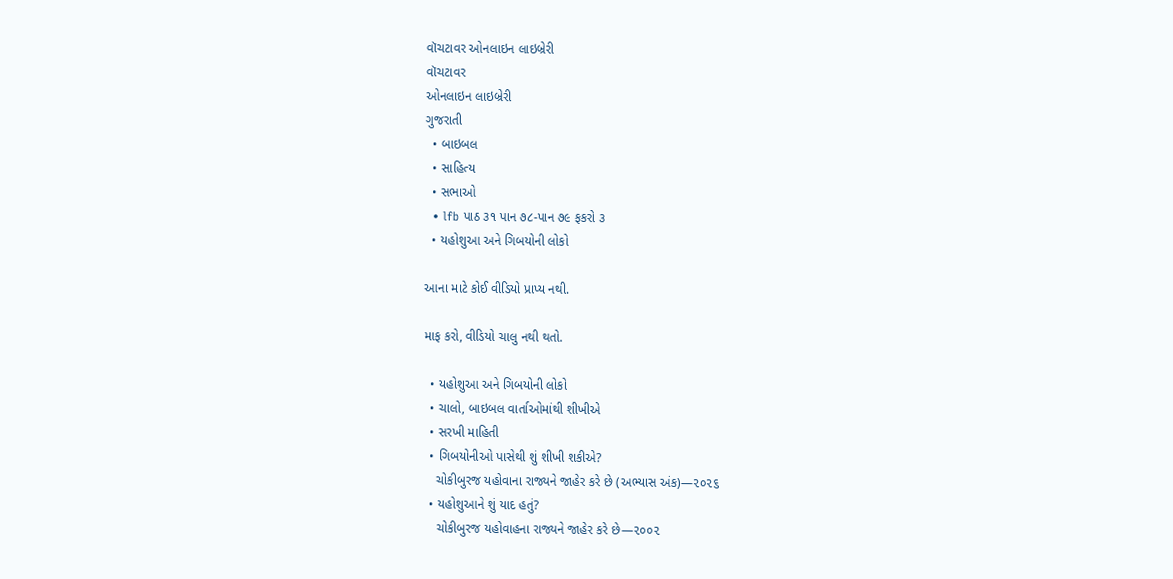વૉચટાવર ઓનલાઇન લાઇબ્રેરી
વૉચટાવર
ઓનલાઇન લાઇબ્રેરી
ગુજરાતી
  • બાઇબલ
  • સાહિત્ય
  • સભાઓ
  • lfb પાઠ ૩૧ પાન ૭૮-પાન ૭૯ ફકરો ૩
  • યહોશુઆ અને ગિબયોની લોકો

આના માટે કોઈ વીડિયો પ્રાપ્ય નથી.

માફ કરો, વીડિયો ચાલુ નથી થતો.

  • યહોશુઆ અને ગિબયોની લોકો
  • ચાલો, બાઇબલ વાર્તાઓમાંથી શીખીએ
  • સરખી માહિતી
  • ગિબયોનીઓ પાસેથી શું શીખી શકીએ?
    ચોકીબુરજ યહોવાના રાજ્યને જાહેર કરે છે (અભ્યાસ અંક)—૨૦૨૬
  • યહોશુઆને શું યાદ હતું?
    ચોકીબુરજ યહોવાહના રાજ્યને જાહેર કરે છે—૨૦૦૨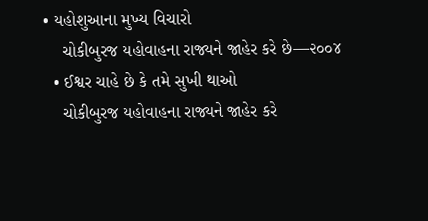• યહોશુઆના મુખ્ય વિચારો
    ચોકીબુરજ યહોવાહના રાજ્યને જાહેર કરે છે—૨૦૦૪
  • ઈશ્વર ચાહે છે કે તમે સુખી થાઓ
    ચોકીબુરજ યહોવાહના રાજ્યને જાહેર કરે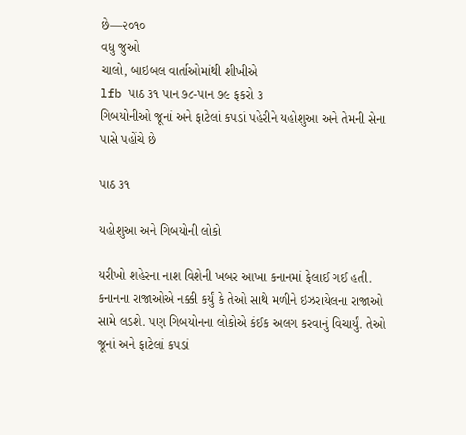છે—૨૦૧૦
વધુ જુઓ
ચાલો, બાઇબલ વાર્તાઓમાંથી શીખીએ
lfb પાઠ ૩૧ પાન ૭૮-પાન ૭૯ ફકરો ૩
ગિબયોનીઓ જૂનાં અને ફાટેલાં કપડાં પહેરીને યહોશુઆ અને તેમની સેના પાસે પહોંચે છે

પાઠ ૩૧

યહોશુઆ અને ગિબયોની લોકો

યરીખો શહેરના નાશ વિશેની ખબર આખા કનાનમાં ફેલાઈ ગઈ હતી. કનાનના રાજાઓએ નક્કી કર્યું કે તેઓ સાથે મળીને ઇઝરાયેલના રાજાઓ સામે લડશે. પણ ગિબયોનના લોકોએ કંઈક અલગ કરવાનું વિચાર્યું. તેઓ જૂનાં અને ફાટેલાં કપડાં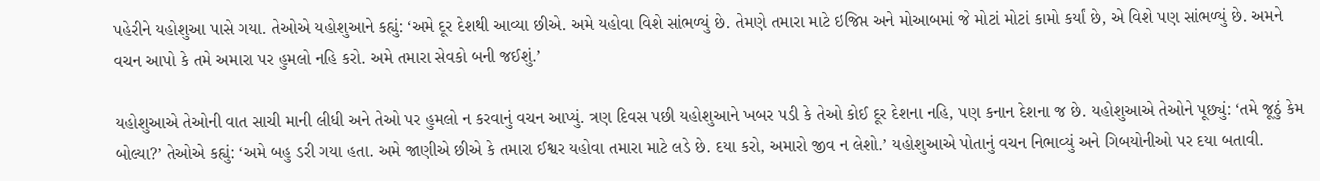પહેરીને યહોશુઆ પાસે ગયા. તેઓએ યહોશુઆને કહ્યું: ‘અમે દૂર દેશથી આવ્યા છીએ. અમે યહોવા વિશે સાંભળ્યું છે. તેમણે તમારા માટે ઇજિપ્ત અને મોઆબમાં જે મોટાં મોટાં કામો કર્યાં છે, એ વિશે પણ સાંભળ્યું છે. અમને વચન આપો કે તમે અમારા પર હુમલો નહિ કરો. અમે તમારા સેવકો બની જઈશું.’

યહોશુઆએ તેઓની વાત સાચી માની લીધી અને તેઓ પર હુમલો ન કરવાનું વચન આપ્યું. ત્રણ દિવસ પછી યહોશુઆને ખબર પડી કે તેઓ કોઈ દૂર દેશના નહિ, પણ કનાન દેશના જ છે. યહોશુઆએ તેઓને પૂછ્યું: ‘તમે જૂઠું કેમ બોલ્યા?’ તેઓએ કહ્યું: ‘અમે બહુ ડરી ગયા હતા. અમે જાણીએ છીએ કે તમારા ઈશ્વર યહોવા તમારા માટે લડે છે. દયા કરો, અમારો જીવ ન લેશો.’ યહોશુઆએ પોતાનું વચન નિભાવ્યું અને ગિબયોનીઓ પર દયા બતાવી.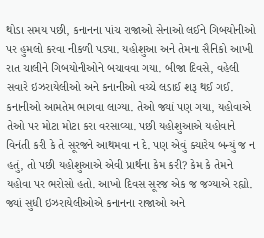થોડા સમય પછી, કનાનના પાંચ રાજાઓ સેનાઓ લઈને ગિબયોનીઓ પર હુમલો કરવા નીકળી પડ્યા. યહોશુઆ અને તેમના સૈનિકો આખી રાત ચાલીને ગિબયોનીઓને બચાવવા ગયા. બીજા દિવસે, વહેલી સવારે ઇઝરાયેલીઓ અને કનાનીઓ વચ્ચે લડાઈ શરૂ થઈ ગઈ. કનાનીઓ આમતેમ ભાગવા લાગ્યા. તેઓ જ્યાં પણ ગયા, યહોવાએ તેઓ પર મોટા મોટા કરા વરસાવ્યા. પછી યહોશુઆએ યહોવાને વિનંતી કરી કે તે સૂરજને આથમવા ન દે. પણ એવું ક્યારેય બન્યું જ ન હતું, તો પછી યહોશુઆએ એવી પ્રાર્થના કેમ કરી? કેમ કે તેમને યહોવા પર ભરોસો હતો. આખો દિવસ સૂરજ એક જ જગ્યાએ રહ્યો. જ્યાં સુધી ઇઝરાયેલીઓએ કનાનના રાજાઓ અને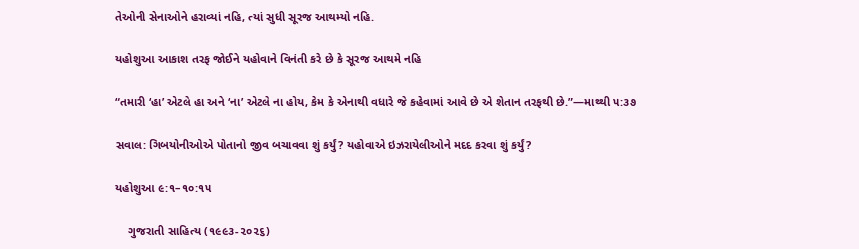તેઓની સેનાઓને હરાવ્યાં નહિ, ત્યાં સુધી સૂરજ આથમ્યો નહિ.

યહોશુઆ આકાશ તરફ જોઈને યહોવાને વિનંતી કરે છે કે સૂરજ આથમે નહિ

“તમારી ‘હા’ એટલે હા અને ‘ના’ એટલે ના હોય, કેમ કે એનાથી વધારે જે કહેવામાં આવે છે એ શેતાન તરફથી છે.”—માથ્થી ૫:૩૭

સવાલ: ગિબયોનીઓએ પોતાનો જીવ બચાવવા શું કર્યું? યહોવાએ ઇઝરાયેલીઓને મદદ કરવા શું કર્યું?

યહોશુઆ ૯:૧–૧૦:૧૫

    ગુજરાતી સાહિત્ય (૧૯૯૩-૨૦૨૬)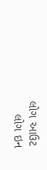લોગ આઉટ
    લોગ ઇન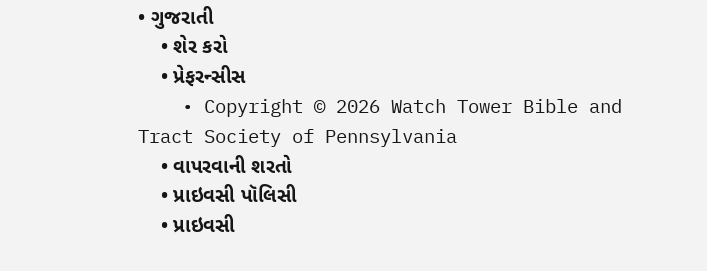• ગુજરાતી
    • શેર કરો
    • પ્રેફરન્સીસ
    • Copyright © 2026 Watch Tower Bible and Tract Society of Pennsylvania
    • વાપરવાની શરતો
    • પ્રાઇવસી પૉલિસી
    • પ્રાઇવસી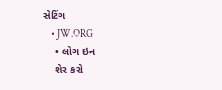સેટિંગ
    • JW.ORG
    • લોગ ઇન
    શેર કરો